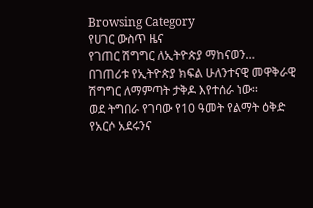Browsing Category
የሀገር ውስጥ ዜና
የገጠር ሽግግር ለኢትዮጵያ ማከናወን…
በገጠሪቱ የኢትዮጵያ ክፍል ሁለንተናዊ መዋቅራዊ ሽግግር ለማምጣት ታቅዶ እየተሰራ ነው፡፡
ወደ ትግበራ የገባው የ10 ዓመት የልማት ዕቅድ የአርሶ አደሩንና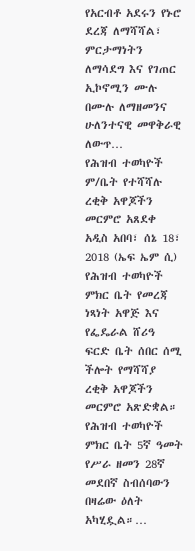የአርብቶ አደሩን የኑሮ ደረጃ ለማሻሻል፣ ምርታማነትን ለማሳደግ እና የገጠር ኢኮኖሚን ሙሉ በሙሉ ለማዘመንና ሁለንተናዊ መዋቅራዊ ለውጥ…
የሕዝብ ተወካዮች ም/ቤት የተሻሻሉ ረቂቅ አዋጆችን መርምሮ አጸደቀ
አዲስ አበባ፣ ሰኔ 18፣ 2018 (ኤፍ ኤም ሲ) የሕዝብ ተወካዮች ምክር ቤት የመረጃ ነጻነት አዋጅ እና የፌዴራል ሸሪዓ ፍርድ ቤት ሰበር ሰሚ ችሎት የማሻሻያ ረቂቅ አዋጆችን መርምሮ አጽድቋል።
የሕዝብ ተወካዮች ምክር ቤት 5ኛ ዓመት የሥራ ዘመን 28ኛ መደበኛ ስብሰባውን በዛሬው ዕለት አካሂዷል።…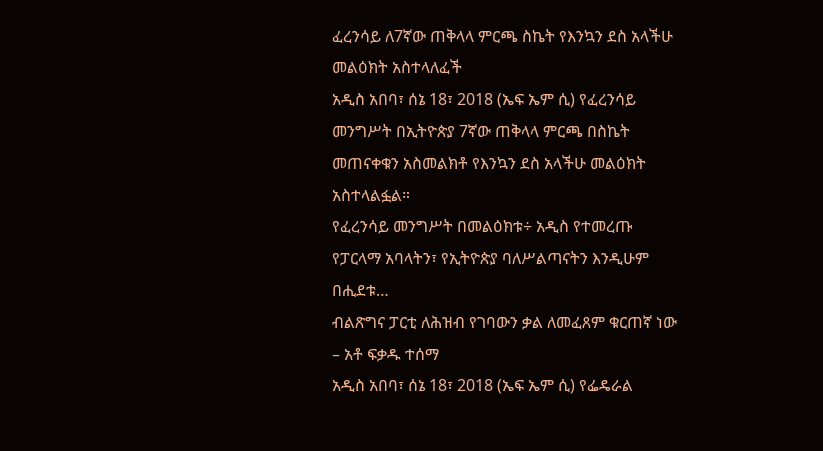ፈረንሳይ ለ7ኛው ጠቅላላ ምርጫ ስኬት የእንኳን ደስ አላችሁ መልዕክት አስተላለፈች
አዲስ አበባ፣ ሰኔ 18፣ 2018 (ኤፍ ኤም ሲ) የፈረንሳይ መንግሥት በኢትዮጵያ 7ኛው ጠቅላላ ምርጫ በስኬት መጠናቀቁን አስመልክቶ የእንኳን ደስ አላችሁ መልዕክት አስተላልፏል።
የፈረንሳይ መንግሥት በመልዕክቱ÷ አዲስ የተመረጡ የፓርላማ አባላትን፣ የኢትዮጵያ ባለሥልጣናትን እንዲሁም በሒደቱ…
ብልጽግና ፓርቲ ለሕዝብ የገባውን ቃል ለመፈጸም ቁርጠኛ ነው – አቶ ፍቃዱ ተሰማ
አዲስ አበባ፣ ሰኔ 18፣ 2018 (ኤፍ ኤም ሲ) የፌዴራል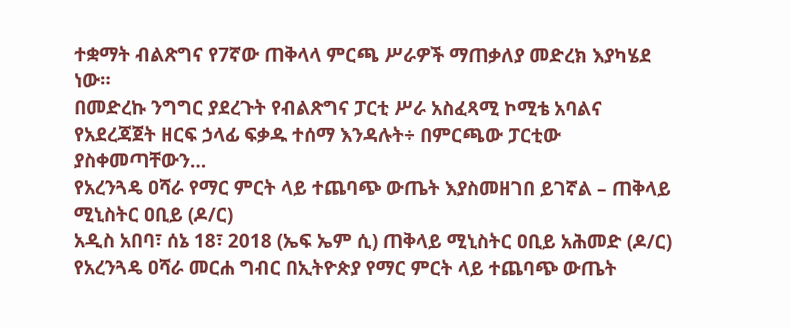ተቋማት ብልጽግና የ7ኛው ጠቅላላ ምርጫ ሥራዎች ማጠቃለያ መድረክ እያካሄደ ነው።
በመድረኩ ንግግር ያደረጉት የብልጽግና ፓርቲ ሥራ አስፈጻሚ ኮሚቴ አባልና የአደረጃጀት ዘርፍ ኃላፊ ፍቃዱ ተሰማ እንዳሉት÷ በምርጫው ፓርቲው ያስቀመጣቸውን…
የአረንጓዴ ዐሻራ የማር ምርት ላይ ተጨባጭ ውጤት እያስመዘገበ ይገኛል – ጠቅላይ ሚኒስትር ዐቢይ (ዶ/ር)
አዲስ አበባ፣ ሰኔ 18፣ 2018 (ኤፍ ኤም ሲ) ጠቅላይ ሚኒስትር ዐቢይ አሕመድ (ዶ/ር) የአረንጓዴ ዐሻራ መርሐ ግብር በኢትዮጵያ የማር ምርት ላይ ተጨባጭ ውጤት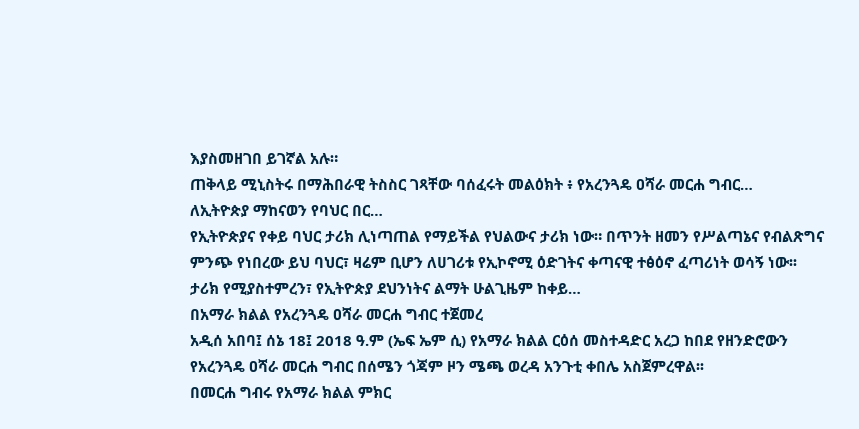እያስመዘገበ ይገኛል አሉ።
ጠቅላይ ሚኒስትሩ በማሕበራዊ ትስስር ገጻቸው ባሰፈሩት መልዕክት ፥ የአረንጓዴ ዐሻራ መርሐ ግብር…
ለኢትዮጵያ ማከናወን የባህር በር…
የኢትዮጵያና የቀይ ባህር ታሪክ ሊነጣጠል የማይችል የህልውና ታሪክ ነው። በጥንት ዘመን የሥልጣኔና የብልጽግና ምንጭ የነበረው ይህ ባህር፣ ዛሬም ቢሆን ለሀገሪቱ የኢኮኖሚ ዕድገትና ቀጣናዊ ተፅዕኖ ፈጣሪነት ወሳኝ ነው፡፡
ታሪክ የሚያስተምረን፣ የኢትዮጵያ ደህንነትና ልማት ሁልጊዜም ከቀይ…
በአማራ ክልል የአረንጓዴ ዐሻራ መርሐ ግብር ተጀመረ
አዲሰ አበባ፤ ሰኔ 18፤ 2018 ዓ.ም (ኤፍ ኤም ሲ) የአማራ ክልል ርዕሰ መስተዳድር አረጋ ከበደ የዘንድሮውን የአረንጓዴ ዐሻራ መርሐ ግብር በሰሜን ጎጃም ዞን ሜጫ ወረዳ አንጉቲ ቀበሌ አስጀምረዋል፡፡
በመርሐ ግብሩ የአማራ ክልል ምክር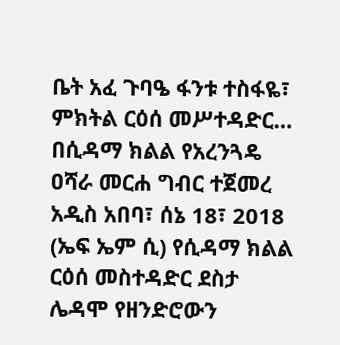ቤት አፈ ጉባዔ ፋንቱ ተስፋዬ፣ ምክትል ርዕሰ መሥተዳድር…
በሲዳማ ክልል የአረንጓዴ ዐሻራ መርሐ ግብር ተጀመረ
አዲስ አበባ፣ ሰኔ 18፣ 2018 (ኤፍ ኤም ሲ) የሲዳማ ክልል ርዕሰ መስተዳድር ደስታ ሌዳሞ የዘንድሮውን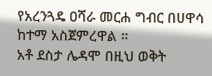የአረንጓዴ ዐሻራ መርሐ ግብር በሀዋሳ ከተማ አስጀምረዋል ።
አቶ ደስታ ሌዳሞ በዚህ ወቅት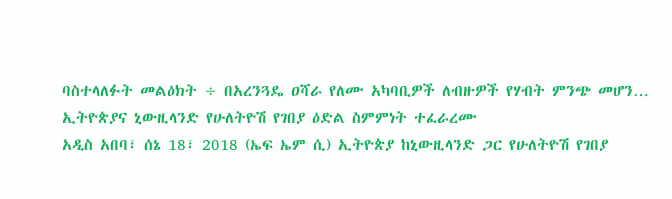ባስተላለፉት መልዕክት ÷ በአረንጓዴ ዐሻራ የለሙ አካባቢዎች ለብዙዎች የሃብት ምንጭ መሆን…
ኢትዮጵያና ኒውዚላንድ የሁለትዮሽ የገበያ ዕድል ስምምነት ተፈራረሙ
አዲስ አበባ፣ ሰኔ 18፣ 2018 (ኤፍ ኤም ሲ) ኢትዮጵያ ከኒውዚላንድ ጋር የሁለትዮሽ የገበያ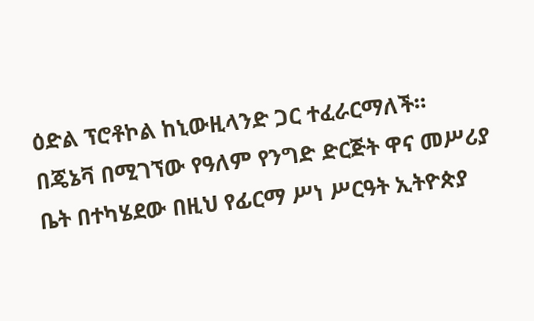ዕድል ፕሮቶኮል ከኒውዚላንድ ጋር ተፈራርማለች።
በጄኔቫ በሚገኘው የዓለም የንግድ ድርጅት ዋና መሥሪያ ቤት በተካሄደው በዚህ የፊርማ ሥነ ሥርዓት ኢትዮጵያ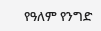የዓለም የንግድ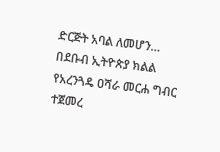ድርጅት አባል ለመሆን…
በደቡብ ኢትዮጵያ ክልል የአረንጓዴ ዐሻራ መርሐ ግብር ተጀመረ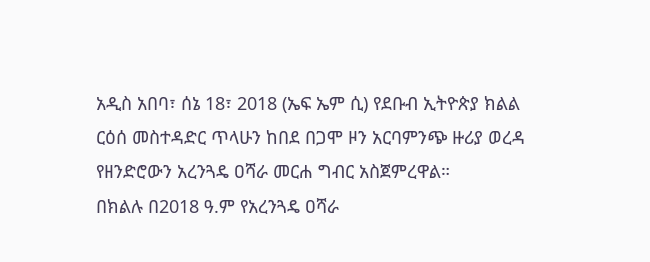አዲስ አበባ፣ ሰኔ 18፣ 2018 (ኤፍ ኤም ሲ) የደቡብ ኢትዮጵያ ክልል ርዕሰ መስተዳድር ጥላሁን ከበደ በጋሞ ዞን አርባምንጭ ዙሪያ ወረዳ የዘንድሮውን አረንጓዴ ዐሻራ መርሐ ግብር አስጀምረዋል።
በክልሉ በ2018 ዓ.ም የአረንጓዴ ዐሻራ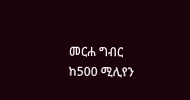መርሐ ግብር ከ500 ሚሊየን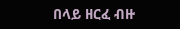በላይ ዘርፈ ብዙ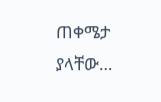ጠቀሜታ ያላቸው…